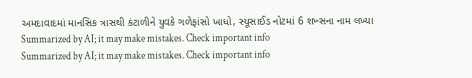અમદાવાદમાં માનસિક ત્રાસથી કંટાળીને યુવકે ગળેફાંસો ખાધો, સ્યૂસાઈડ નોટમાં 6 શખ્સના નામ લખ્યા
Summarized by AI; it may make mistakes. Check important info
Summarized by AI; it may make mistakes. Check important info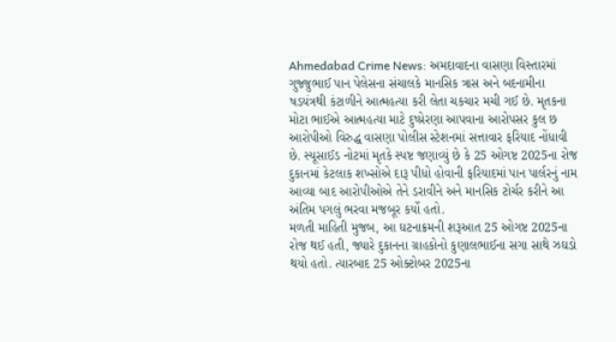Ahmedabad Crime News: અમદાવાદના વાસણા વિસ્તારમાં ગુજ્જુભાઈ પાન પેલેસના સંચાલકે માનસિક ત્રાસ અને બદનામીના ષડયંત્રથી કંટાળીને આત્મહત્યા કરી લેતા ચકચાર મચી ગઈ છે. મૃતકના મોટા ભાઈએ આત્મહત્યા માટે દુષ્પ્રેરણા આપવાના આરોપસર કુલ છ આરોપીઓ વિરુદ્ધ વાસણા પોલીસ સ્ટેશનમાં સત્તાવાર ફરિયાદ નોંધાવી છે. સ્યૂસાઈડ નોટમાં મૃતકે સ્પષ્ટ જણાવ્યું છે કે 25 ઓગષ્ટ 2025ના રોજ દુકાનમાં કેટલાક શખ્સોએ દારૂ પીધો હોવાની ફરિયાદમાં પાન પાર્લરનું નામ આવ્યા બાદ આરોપીઓએ તેને ડરાવીને અને માનસિક ટોર્ચર કરીને આ અંતિમ પગલું ભરવા મજબૂર કર્યો હતો.
મળતી માહિતી મુજબ, આ ઘટનાક્રમની શરૂઆત 25 ઓગષ્ટ 2025ના રોજ થઈ હતી, જ્યારે દુકાનના ગ્રાહકોનો કુણાલભાઈના સગા સાથે ઝઘડો થયો હતો. ત્યારબાદ 25 ઓક્ટોબર 2025ના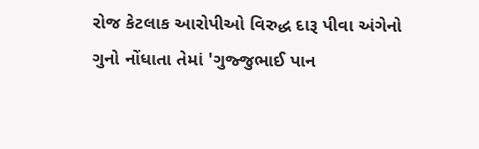રોજ કેટલાક આરોપીઓ વિરુદ્ધ દારૂ પીવા અંગેનો ગુનો નોંધાતા તેમાં 'ગુજ્જુભાઈ પાન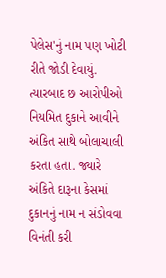પેલેસ'નું નામ પણ ખોટી રીતે જોડી દેવાયું. ત્યારબાદ છ આરોપીઓ નિયમિત દુકાને આવીને અંકિત સાથે બોલાચાલી કરતા હતા. જ્યારે અંકિતે દારૂના કેસમાં દુકાનનું નામ ન સંડોવવા વિનંતી કરી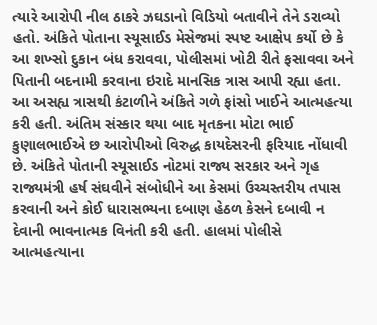ત્યારે આરોપી નીલ ઠાકરે ઝઘડાનો વિડિયો બતાવીને તેને ડરાવ્યો હતો. અંકિતે પોતાના સ્યૂસાઈડ મેસેજમાં સ્પષ્ટ આક્ષેપ કર્યો છે કે આ શખ્સો દુકાન બંધ કરાવવા, પોલીસમાં ખોટી રીતે ફસાવવા અને પિતાની બદનામી કરવાના ઇરાદે માનસિક ત્રાસ આપી રહ્યા હતા.
આ અસહ્ય ત્રાસથી કંટાળીને અંકિતે ગળે ફાંસો ખાઈને આત્મહત્યા કરી હતી. અંતિમ સંસ્કાર થયા બાદ મૃતકના મોટા ભાઈ કુણાલભાઈએ છ આરોપીઓ વિરુદ્ધ કાયદેસરની ફરિયાદ નોંધાવી છે. અંકિતે પોતાની સ્યૂસાઈડ નોટમાં રાજ્ય સરકાર અને ગૃહ રાજ્યમંત્રી હર્ષ સંઘવીને સંબોધીને આ કેસમાં ઉચ્ચસ્તરીય તપાસ કરવાની અને કોઈ ધારાસભ્યના દબાણ હેઠળ કેસને દબાવી ન દેવાની ભાવનાત્મક વિનંતી કરી હતી. હાલમાં પોલીસે આત્મહત્યાના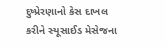દુષ્પ્રેરણાનો કેસ દાખલ કરીને સ્યૂસાઈડ મેસેજના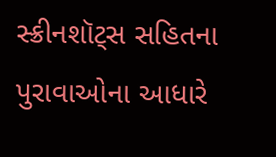સ્ક્રીનશૉટ્સ સહિતના પુરાવાઓના આધારે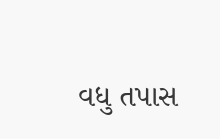વધુ તપાસ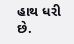હાથ ધરી છે.